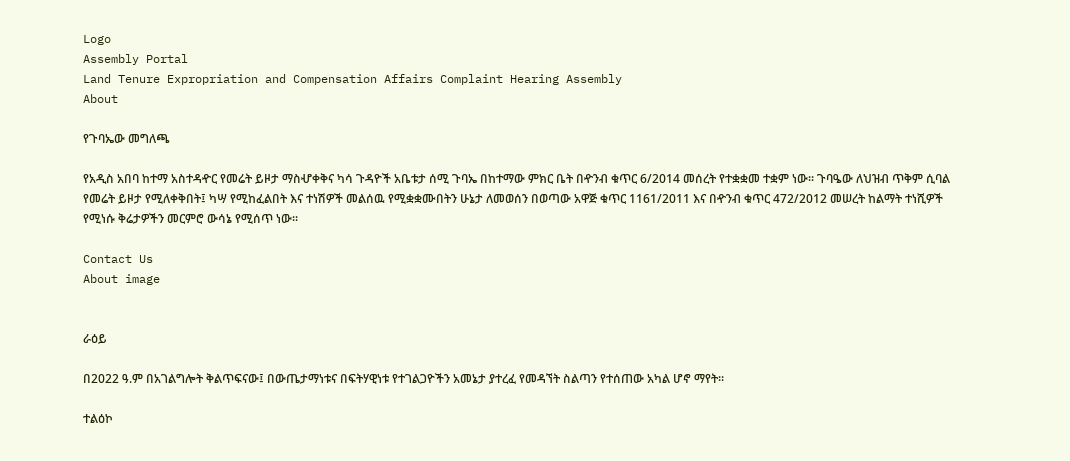Logo
Assembly Portal
Land Tenure Expropriation and Compensation Affairs Complaint Hearing Assembly
About

የጉባኤው መግለጫ

የአዲስ አበባ ከተማ አስተዳዯር የመሬት ይዞታ ማስሇቀቅና ካሳ ጉዳዮች አቤቱታ ሰሚ ጉባኤ በከተማው ምክር ቤት በዯንብ ቁጥር 6/2014 መሰረት የተቋቋመ ተቋም ነው፡፡ ጉባዔው ለህዝብ ጥቅም ሲባል የመሬት ይዞታ የሚለቀቅበት፤ ካሣ የሚከፈልበት እና ተነሽዎች መልሰዉ የሚቋቋሙበትን ሁኔታ ለመወሰን በወጣው አዋጅ ቁጥር 1161/2011 እና በዯንብ ቁጥር 472/2012 መሠረት ከልማት ተነሺዎች የሚነሱ ቅሬታዎችን መርምሮ ውሳኔ የሚሰጥ ነው፡፡

Contact Us
About image


ራዕይ

በ2022 ዓ.ም በአገልግሎት ቅልጥፍናው፤ በውጤታማነቱና በፍትሃዊነቱ የተገልጋዮችን አመኔታ ያተረፈ የመዳኘት ስልጣን የተሰጠው አካል ሆኖ ማየት፡፡

ተልዕኮ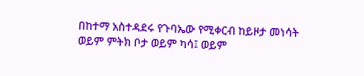በከተማ አስተዳደሩ የጉባኤው የሚቀርብ ከይዞታ መነሳት ወይም ምትክ ቦታ ወይም ካሳ፤ ወይም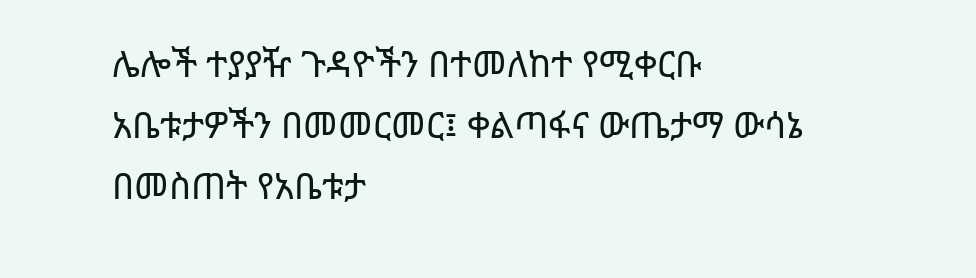ሌሎች ተያያዥ ጉዳዮችን በተመለከተ የሚቀርቡ አቤቱታዎችን በመመርመር፤ ቀልጣፋና ውጤታማ ውሳኔ በመስጠት የአቤቱታ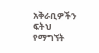አቅራቢዎችን ፍትህ የማግኘት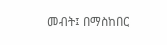መብት፤ በማስከበር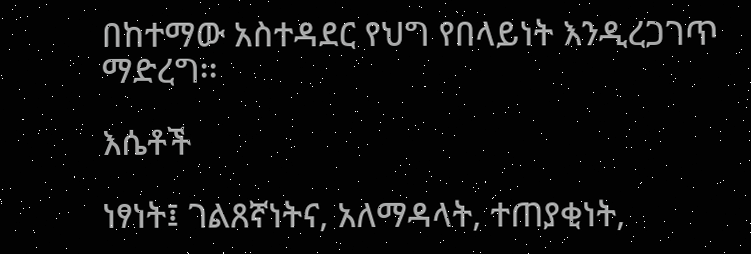በከተማው አስተዳደር የህግ የበላይነት እንዲረጋገጥ ማድረግ፡፡

እሴቶች

ነፃነት፤ ገልጸኛነትና, አለማዳላት, ተጠያቂነት,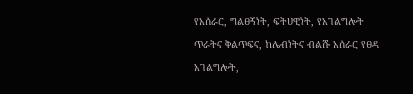የአሰራር, ግልፀኝነት, ፍትሀዊነት, የአገልግሎት ጥራትና ቅልጥፍና, ከሌብነትና ብልሹ አሰራር የፀዳ አገልግሎት,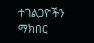ተገልጋዮችን ማክበር